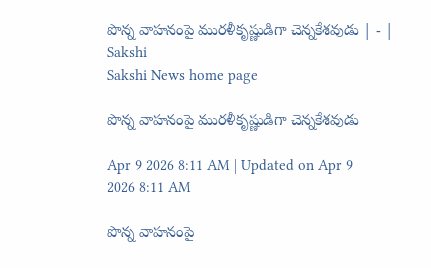పొన్న వాహనంపై మురళీకృష్ణుడిగా చెన్నకేశవుడు | - | Sakshi
Sakshi News home page

పొన్న వాహనంపై మురళీకృష్ణుడిగా చెన్నకేశవుడు

Apr 9 2026 8:11 AM | Updated on Apr 9 2026 8:11 AM

పొన్న వాహనంపై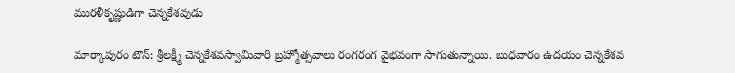మురళీకృష్ణుడిగా చెన్నకేశవుడు

మార్కాపురం టౌన్‌: శ్రీలక్ష్మీ చెన్నకేశవస్వామివారి బ్రహ్మోత్సవాలు రంగరంగ వైభవంగా సాగుతున్నాయి. బుధవారం ఉదయం చెన్నకేశవ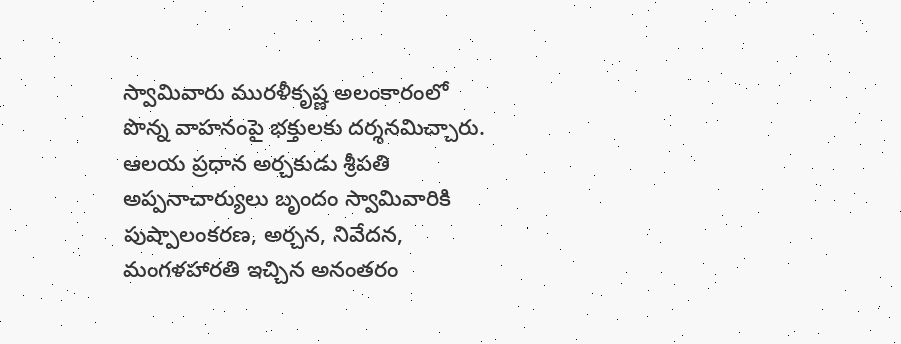స్వామివారు మురళీకృష్ణ అలంకారంలో పొన్న వాహనంపై భక్తులకు దర్శనమిచ్చారు. ఆలయ ప్రధాన అర్చకుడు శ్రీపతి అప్పనాచార్యులు బృందం స్వామివారికి పుష్పాలంకరణ, అర్చన, నివేదన, మంగళహారతి ఇచ్చిన అనంతరం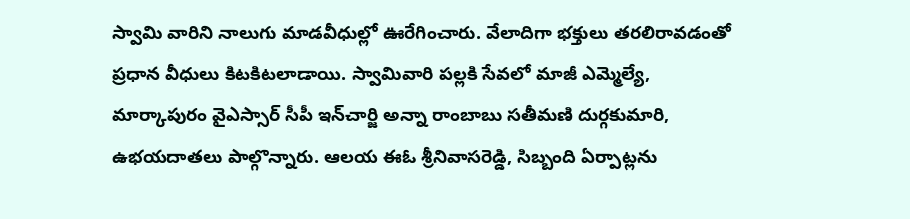స్వామి వారిని నాలుగు మాడవీధుల్లో ఊరేగించారు. వేలాదిగా భక్తులు తరలిరావడంతో ప్రధాన వీధులు కిటకిటలాడాయి. స్వామివారి పల్లకి సేవలో మాజీ ఎమ్మెల్యే, మార్కాపురం వైఎస్సార్‌ సీపీ ఇన్‌చార్జి అన్నా రాంబాబు సతీమణి దుర్గకుమారి, ఉభయదాతలు పాల్గొన్నారు. ఆలయ ఈఓ శ్రీనివాసరెడ్డి, సిబ్బంది ఏర్పాట్లను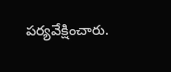పర్యవేక్షించారు.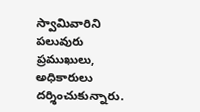స్వామివారిని పలువురు ప్రముఖులు, అధికారులు దర్శించుకున్నారు.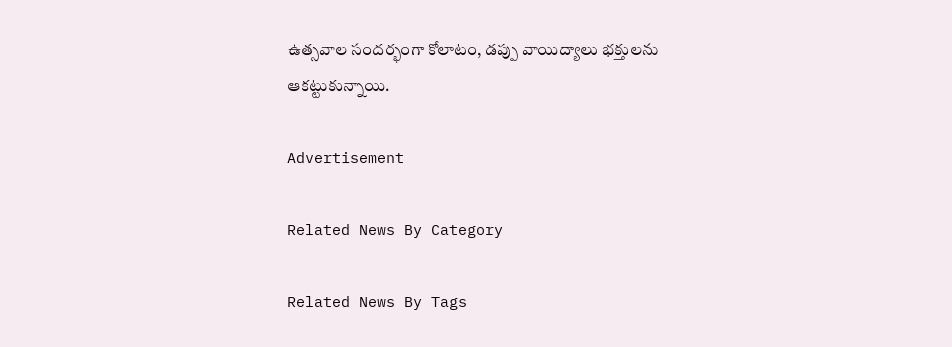ఉత్సవాల సందర్భంగా కోలాటం, డప్పు వాయిద్యాలు భక్తులను ఆకట్టుకున్నాయి.

Advertisement

Related News By Category

Related News By Tags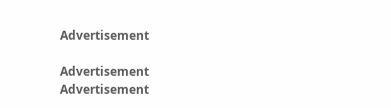Advertisement

Advertisement
Advertisement